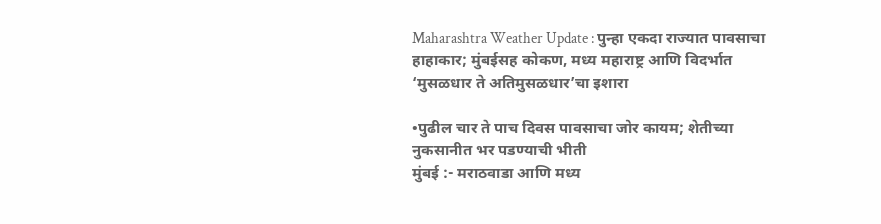Maharashtra Weather Update : पुन्हा एकदा राज्यात पावसाचा हाहाकार; मुंबईसह कोकण, मध्य महाराष्ट्र आणि विदर्भात ‘मुसळधार ते अतिमुसळधार’चा इशारा

•पुढील चार ते पाच दिवस पावसाचा जोर कायम; शेतीच्या नुकसानीत भर पडण्याची भीती
मुंबई :- मराठवाडा आणि मध्य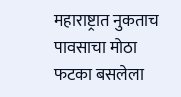महाराष्ट्रात नुकताच पावसाचा मोठा फटका बसलेला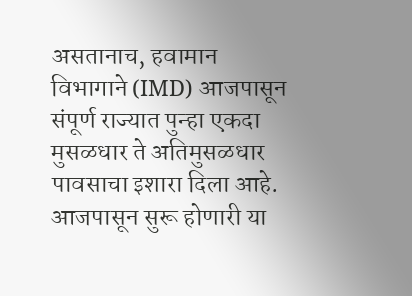असतानाच, हवामान विभागाने (IMD) आजपासून संपूर्ण राज्यात पुन्हा एकदा मुसळधार ते अतिमुसळधार पावसाचा इशारा दिला आहे. आजपासून सुरू होणारी या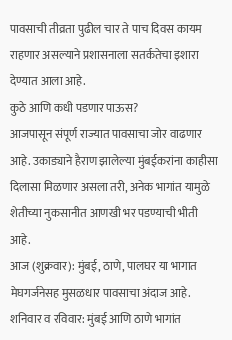पावसाची तीव्रता पुढील चार ते पाच दिवस कायम राहणार असल्याने प्रशासनाला सतर्कतेचा इशारा देण्यात आला आहे.
कुठे आणि कधी पडणार पाऊस?
आजपासून संपूर्ण राज्यात पावसाचा जोर वाढणार आहे. उकाड्याने हैराण झालेल्या मुंबईकरांना काहीसा दिलासा मिळणार असला तरी, अनेक भागांत यामुळे शेतीच्या नुकसानीत आणखी भर पडण्याची भीती आहे.
आज (शुक्रवार): मुंबई, ठाणे, पालघर या भागात मेघगर्जनेसह मुसळधार पावसाचा अंदाज आहे.
शनिवार व रविवार: मुंबई आणि ठाणे भागांत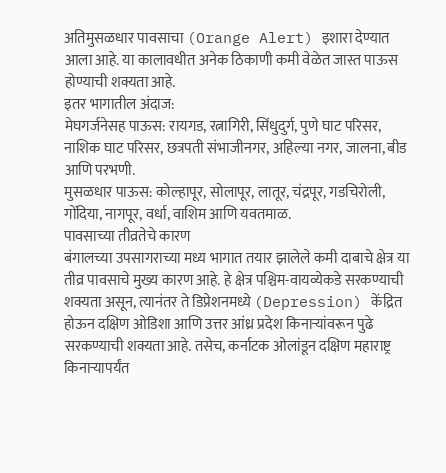अतिमुसळधार पावसाचा (Orange Alert) इशारा देण्यात आला आहे. या कालावधीत अनेक ठिकाणी कमी वेळेत जास्त पाऊस होण्याची शक्यता आहे.
इतर भागातील अंदाज:
मेघगर्जनेसह पाऊस: रायगड, रत्नागिरी, सिंधुदुर्ग, पुणे घाट परिसर, नाशिक घाट परिसर, छत्रपती संभाजीनगर, अहिल्या नगर, जालना, बीड आणि परभणी.
मुसळधार पाऊस: कोल्हापूर, सोलापूर, लातूर, चंद्रपूर, गडचिरोली, गोंदिया, नागपूर, वर्धा, वाशिम आणि यवतमाळ.
पावसाच्या तीव्रतेचे कारण
बंगालच्या उपसागराच्या मध्य भागात तयार झालेले कमी दाबाचे क्षेत्र या तीव्र पावसाचे मुख्य कारण आहे. हे क्षेत्र पश्चिम-वायव्येकडे सरकण्याची शक्यता असून, त्यानंतर ते डिप्रेशनमध्ये (Depression) केंद्रित होऊन दक्षिण ओडिशा आणि उत्तर आंध्र प्रदेश किनाऱ्यांवरून पुढे सरकण्याची शक्यता आहे. तसेच, कर्नाटक ओलांडून दक्षिण महाराष्ट्र किनाऱ्यापर्यंत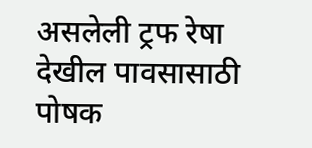असलेली ट्रफ रेषा देखील पावसासाठी पोषक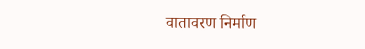वातावरण निर्माण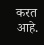करत आहे.